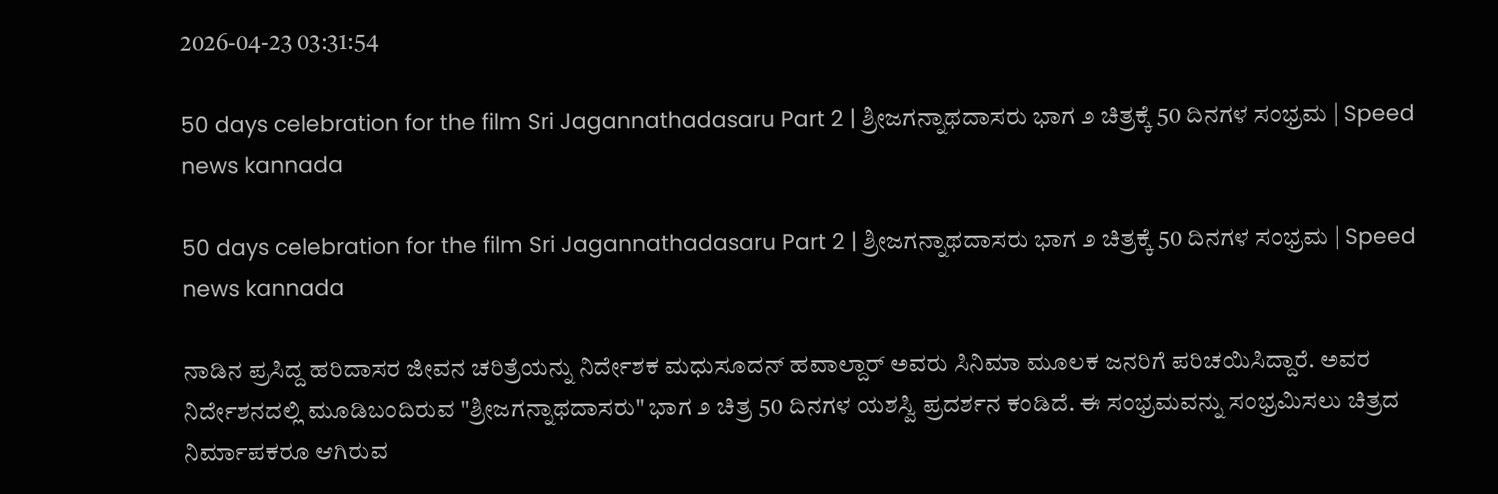2026-04-23 03:31:54

50 days celebration for the film Sri Jagannathadasaru Part 2 | ಶ್ರೀಜಗನ್ನಾಥದಾಸರು ಭಾಗ ೨ ಚಿತ್ರಕ್ಕೆ 50 ದಿನಗಳ ಸಂಭ್ರಮ | Speed news kannada

50 days celebration for the film Sri Jagannathadasaru Part 2 | ಶ್ರೀಜಗನ್ನಾಥದಾಸರು ಭಾಗ ೨ ಚಿತ್ರಕ್ಕೆ 50 ದಿನಗಳ ಸಂಭ್ರಮ | Speed news kannada

ನಾಡಿನ ಪ್ರಸಿದ್ದ ಹರಿದಾಸರ ಜೀವನ ಚರಿತ್ರೆಯನ್ನು ನಿರ್ದೇಶಕ ಮಧುಸೂದನ್ ಹವಾಲ್ದಾರ್ ಅವರು ಸಿನಿಮಾ ಮೂಲಕ ಜನರಿಗೆ ಪರಿಚಯಿಸಿದ್ದಾರೆ. ಅವರ ನಿರ್ದೇಶನದಲ್ಲಿ ಮೂಡಿಬಂದಿರುವ "ಶ್ರೀಜಗನ್ನಾಥದಾಸರು" ಭಾಗ ೨ ಚಿತ್ರ 50 ದಿನಗಳ ಯಶಸ್ವಿ ಪ್ರದರ್ಶನ ಕಂಡಿದೆ. ಈ ಸಂಭ್ರಮವನ್ನು ಸಂಭ್ರಮಿಸಲು ಚಿತ್ರದ ನಿರ್ಮಾಪಕರೂ ಆಗಿರುವ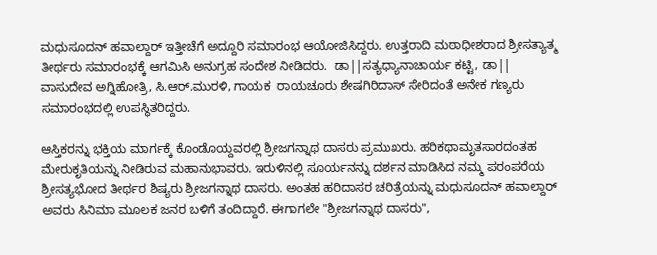ಮಧುಸೂದನ್ ಹವಾಲ್ದಾರ್ ಇತ್ತೀಚೆಗೆ ಅದ್ದೂರಿ ಸಮಾರಂಭ ಆಯೋಜಿಸಿದ್ದರು. ಉತ್ತರಾದಿ ಮಠಾಧೀಶರಾದ ಶ್ರೀಸತ್ಯಾತ್ಮ ತೀರ್ಥರು ಸಮಾರಂಭಕ್ಕೆ ಆಗಮಿಸಿ ಅನುಗ್ರಹ ಸಂದೇಶ ನೀಡಿದರು.  ಡಾ||ಸತ್ಯಧ್ಯಾನಾಚಾರ್ಯ ಕಟ್ಟಿ, ಡಾ|| ವಾಸುದೇವ ಅಗ್ನಿಹೋತ್ರಿ, ಸಿ.ಆರ್.ಮುರಳಿ, ಗಾಯಕ  ರಾಯಚೂರು ಶೇಷಗಿರಿದಾಸ್ ಸೇರಿದಂತೆ ಅನೇಕ ಗಣ್ಯರು ಸಮಾರಂಭದಲ್ಲಿ ಉಪಸ್ಥಿತರಿದ್ದರು.

ಆಸ್ತಿಕರನ್ನು ಭಕ್ತಿಯ ಮಾರ್ಗಕ್ಕೆ ಕೊಂಡೊಯ್ದವರಲ್ಲಿ ಶ್ರೀಜಗನ್ನಾಥ ದಾಸರು ಪ್ರಮುಖರು. ಹರಿಕಥಾಮೃತಸಾರದಂತಹ ಮೇರುಕೃತಿಯನ್ನು ನೀಡಿರುವ ಮಹಾನುಭಾವರು. ಇರುಳಿನಲ್ಲಿ ಸೂರ್ಯನನ್ನು ದರ್ಶನ ಮಾಡಿಸಿದ ನಮ್ಮ ಪರಂಪರೆಯ ಶ್ರೀಸತ್ಯಭೋದ ತೀರ್ಥರ ಶಿಷ್ಯರು ಶ್ರೀಜಗನ್ನಾಥ ದಾಸರು. ಅಂತಹ ಹರಿದಾಸರ ಚರಿತ್ರೆಯನ್ನು ಮಧುಸೂದನ್ ಹವಾಲ್ದಾರ್ ಅವರು ಸಿನಿಮಾ ಮೂಲಕ ಜನರ ಬಳಿಗೆ ತಂದಿದ್ದಾರೆ. ಈಗಾಗಲೇ "ಶ್ರೀಜಗನ್ನಾಥ ದಾಸರು",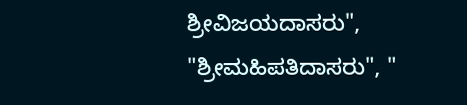ಶ್ರೀವಿಜಯದಾಸರು", "ಶ್ರೀಮಹಿಪತಿದಾಸರು", "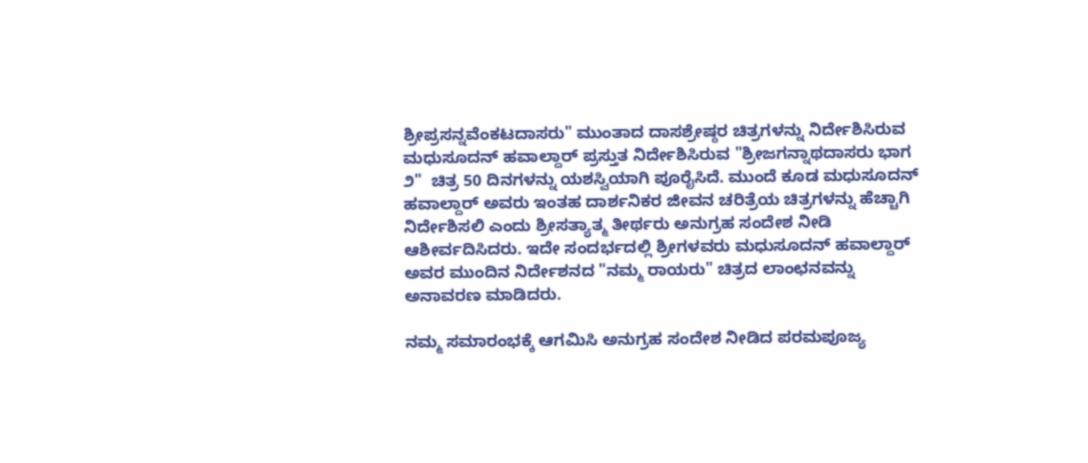ಶ್ರೀಪ್ರಸನ್ನವೆಂಕಟದಾಸರು" ಮುಂತಾದ ದಾಸಶ್ರೇಷ್ಠರ ಚಿತ್ರಗಳನ್ನು ನಿರ್ದೇಶಿಸಿರುವ ಮಧುಸೂದನ್ ಹವಾಲ್ದಾರ್ ಪ್ರಸ್ತುತ ನಿರ್ದೇಶಿಸಿರುವ "ಶ್ರೀಜಗನ್ನಾಥದಾಸರು ಭಾಗ ೨"  ಚಿತ್ರ 50 ದಿನಗಳನ್ನು ಯಶಸ್ವಿಯಾಗಿ ಪೂರೈಸಿದೆ. ಮುಂದೆ ಕೂಡ ಮಧುಸೂದನ್ ಹವಾಲ್ದಾರ್ ಅವರು ಇಂತಹ ದಾರ್ಶನಿಕರ ಜೀವನ ಚರಿತ್ರೆಯ ಚಿತ್ರಗಳನ್ನು ಹೆಚ್ಚಾಗಿ ನಿರ್ದೇಶಿಸಲಿ ಎಂದು ಶ್ರೀಸತ್ಯಾತ್ಮ ತೀರ್ಥರು ಅನುಗ್ರಹ ಸಂದೇಶ ನೀಡಿ ಆಶೀರ್ವದಿಸಿದರು. ಇದೇ ಸಂದರ್ಭದಲ್ಲಿ ಶ್ರೀಗಳವರು ಮಧುಸೂದನ್ ಹವಾಲ್ದಾರ್ ಅವರ ಮುಂದಿನ ನಿರ್ದೇಶನದ "ನಮ್ಮ ರಾಯರು" ಚಿತ್ರದ ಲಾಂಛನವನ್ನು ಅನಾವರಣ ಮಾಡಿದರು.

ನಮ್ಮ ಸಮಾರಂಭಕ್ಕೆ ಆಗಮಿಸಿ ಅನುಗ್ರಹ ಸಂದೇಶ ನೀಡಿದ ಪರಮಪೂಜ್ಯ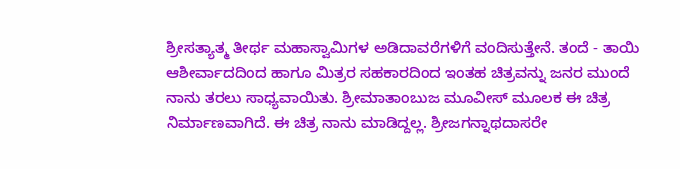ಶ್ರೀಸತ್ಯಾತ್ಮ ತೀರ್ಥ ಮಹಾಸ್ವಾಮಿಗಳ ಅಡಿದಾವರೆಗಳಿಗೆ ವಂದಿಸುತ್ತೇನೆ. ತಂದೆ - ತಾಯಿ ಆಶೀರ್ವಾದದಿಂದ ಹಾಗೂ ಮಿತ್ರರ ಸಹಕಾರದಿಂದ ಇಂತಹ ಚಿತ್ರವನ್ನು ಜನರ ಮುಂದೆ ನಾನು ತರಲು ಸಾಧ್ಯವಾಯಿತು. ಶ್ರೀಮಾತಾಂಬುಜ ಮೂವೀಸ್ ಮೂಲಕ ಈ ಚಿತ್ರ ನಿರ್ಮಾಣವಾಗಿದೆ. ಈ ಚಿತ್ರ ನಾನು ಮಾಡಿದ್ದಲ್ಲ. ಶ್ರೀಜಗನ್ನಾಥದಾಸರೇ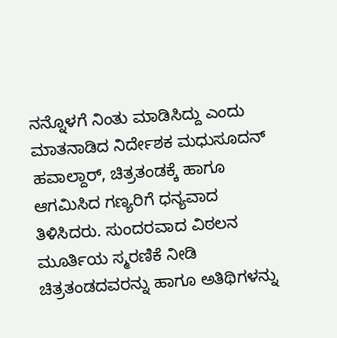ನನ್ನೊಳಗೆ ನಿಂತು ಮಾಡಿಸಿದ್ದು ಎಂದು ಮಾತನಾಡಿದ ನಿರ್ದೇಶಕ ಮಧುಸೂದನ್ ಹವಾಲ್ದಾರ್, ಚಿತ್ರತಂಡಕ್ಕೆ ಹಾಗೂ ಆಗಮಿಸಿದ ಗಣ್ಯರಿಗೆ ಧನ್ಯವಾದ ತಿಳಿಸಿದರು. ಸುಂದರವಾದ ವಿಠಲನ ಮೂರ್ತಿಯ ಸ್ಮರಣಿಕೆ ನೀಡಿ ಚಿತ್ರತಂಡದವರನ್ನು ಹಾಗೂ ಅತಿಥಿಗಳನ್ನು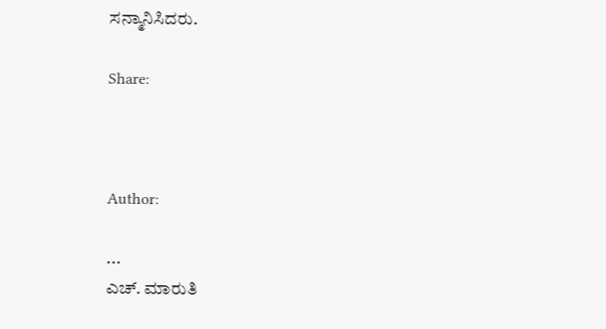ಸನ್ಮಾನಿಸಿದರು.

Share:



Author:

...
ಎಚ್‌. ಮಾರುತಿ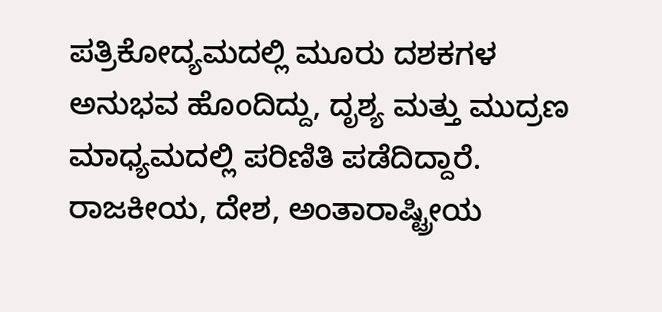ಪತ್ರಿಕೋದ್ಯಮದಲ್ಲಿ ಮೂರು ದಶಕಗಳ ಅನುಭವ ಹೊಂದಿದ್ದು, ದೃಶ್ಯ ಮತ್ತು ಮುದ್ರಣ ಮಾಧ್ಯಮದಲ್ಲಿ ಪರಿಣಿತಿ ಪಡೆದಿದ್ದಾರೆ. ರಾಜಕೀಯ, ದೇಶ, ಅಂತಾರಾಷ್ಟ್ರೀಯ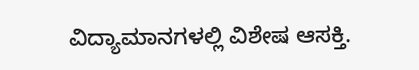ವಿದ್ಯಾಮಾನಗಳಲ್ಲಿ ವಿಶೇಷ ಆಸಕ್ತಿ.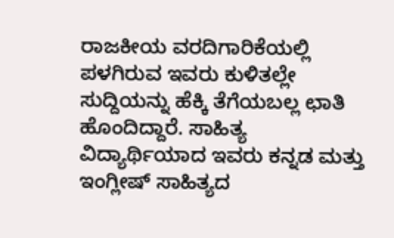ರಾಜಕೀಯ ವರದಿಗಾರಿಕೆಯಲ್ಲಿ ಪಳಗಿರುವ ಇವರು ಕುಳಿತಲ್ಲೇ ಸುದ್ದಿಯನ್ನು ಹೆಕ್ಕಿ ತೆಗೆಯಬಲ್ಲ ಛಾತಿ ಹೊಂದಿದ್ದಾರೆ. ಸಾಹಿತ್ಯ ವಿದ್ಯಾರ್ಥಿಯಾದ ಇವರು ಕನ್ನಡ ಮತ್ತು ಇಂಗ್ಲೀಷ್‌ ಸಾಹಿತ್ಯದ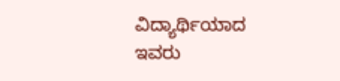ವಿದ್ಯಾರ್ಥಿಯಾದ ಇವರು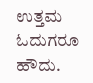ಉತ್ತಮ ಓದುಗರೂ ಹೌದು.